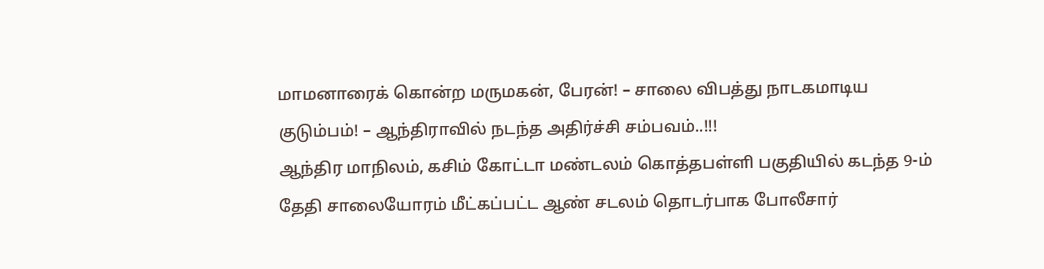மாமனாரைக் கொன்ற மருமகன், பேரன்! – சாலை விபத்து நாடகமாடிய குடும்பம்! – ஆந்திராவில் நடந்த அதிர்ச்சி சம்பவம்..!!!
ஆந்திர மாநிலம், கசிம் கோட்டா மண்டலம் கொத்தபள்ளி பகுதியில் கடந்த 9-ம் தேதி சாலையோரம் மீட்கப்பட்ட ஆண் சடலம் தொடர்பாக போலீசார்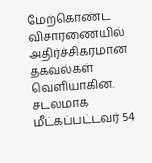மேற்கொண்ட விசாரணையில் அதிர்ச்சிகரமான தகவல்கள் வெளியாகின. சடலமாக மீட்கப்பட்டவர் 54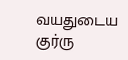வயதுடைய குர்ரு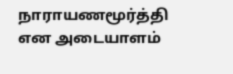நாராயணமூர்த்தி என அடையாளம்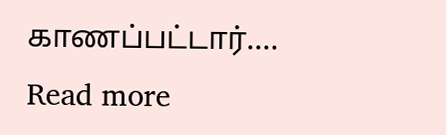காணப்பட்டார்.…
Read more